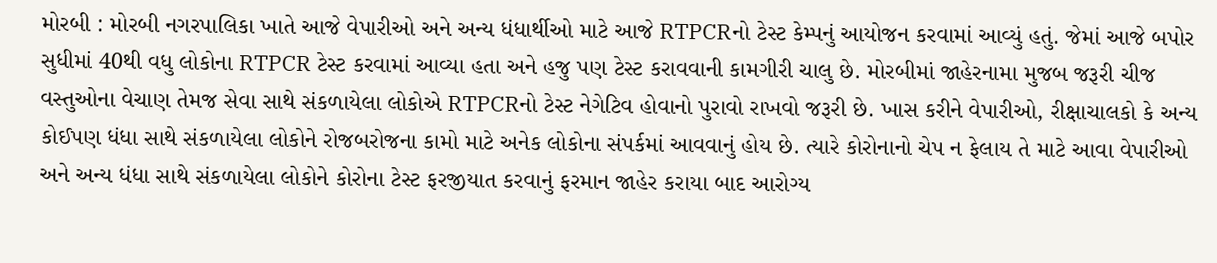મોરબી : મોરબી નગરપાલિકા ખાતે આજે વેપારીઓ અને અન્ય ધંધાર્થીઓ માટે આજે RTPCRનો ટેસ્ટ કેમ્પનું આયોજન કરવામાં આવ્યું હતું. જેમાં આજે બપોર સુધીમાં 40થી વધુ લોકોના RTPCR ટેસ્ટ કરવામાં આવ્યા હતા અને હજુ પણ ટેસ્ટ કરાવવાની કામગીરી ચાલુ છે. મોરબીમાં જાહેરનામા મુજબ જરૂરી ચીજ વસ્તુઓના વેચાણ તેમજ સેવા સાથે સંકળાયેલા લોકોએ RTPCRનો ટેસ્ટ નેગેટિવ હોવાનો પુરાવો રાખવો જરૂરી છે. ખાસ કરીને વેપારીઓ, રીક્ષાચાલકો કે અન્ય કોઈપણ ધંધા સાથે સંકળાયેલા લોકોને રોજબરોજના કામો માટે અનેક લોકોના સંપર્કમાં આવવાનું હોય છે. ત્યારે કોરોનાનો ચેપ ન ફેલાય તે માટે આવા વેપારીઓ અને અન્ય ધંધા સાથે સંકળાયેલા લોકોને કોરોના ટેસ્ટ ફરજીયાત કરવાનું ફરમાન જાહેર કરાયા બાદ આરોગ્ય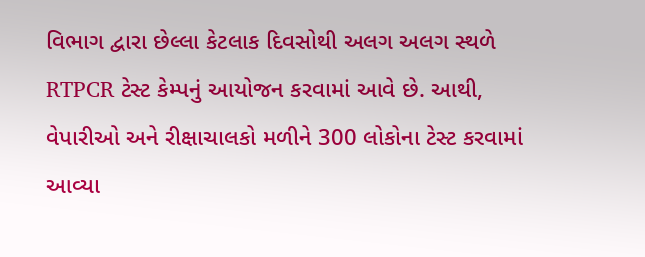વિભાગ દ્વારા છેલ્લા કેટલાક દિવસોથી અલગ અલગ સ્થળે RTPCR ટેસ્ટ કેમ્પનું આયોજન કરવામાં આવે છે. આથી, વેપારીઓ અને રીક્ષાચાલકો મળીને 300 લોકોના ટેસ્ટ કરવામાં આવ્યા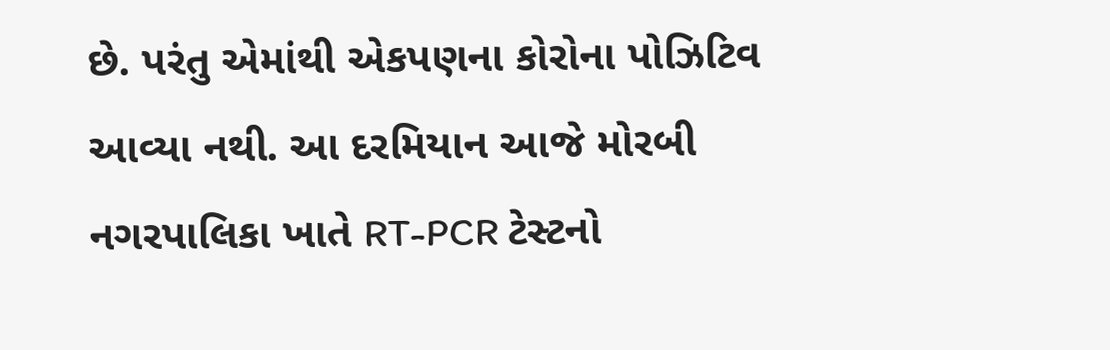છે. પરંતુ એમાંથી એકપણના કોરોના પોઝિટિવ આવ્યા નથી. આ દરમિયાન આજે મોરબી નગરપાલિકા ખાતે RT-PCR ટેસ્ટનો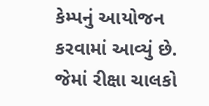કેમ્પનું આયોજન કરવામાં આવ્યું છે. જેમાં રીક્ષા ચાલકો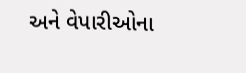અને વેપારીઓના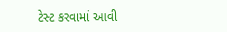ટેસ્ટ કરવામાં આવી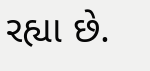રહ્યા છે.